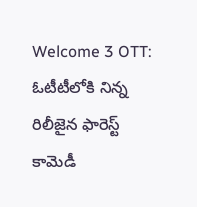Welcome 3 OTT: ఓటీటీలోకి నిన్న రిలీజైన ఫారెస్ట్ కామెడీ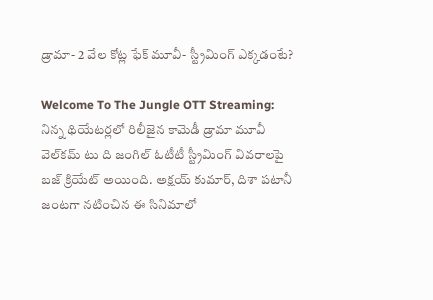డ్రామా- 2 వేల కోట్ల ఫేక్ మూవీ- స్ట్రీమింగ్ ఎక్కడంటే?

Welcome To The Jungle OTT Streaming: నిన్న థియేటర్లలో రిలీజైన కామెడీ డ్రామా మూవీ వెల్‌కమ్ టు ది జంగిల్ ఓటీటీ స్ట్రీమింగ్ వివరాలపై బజ్ క్రియేట్ అయింది. అక్షయ్ కుమార్, దిశా పటానీ జంటగా నటించిన ఈ సినిమాలో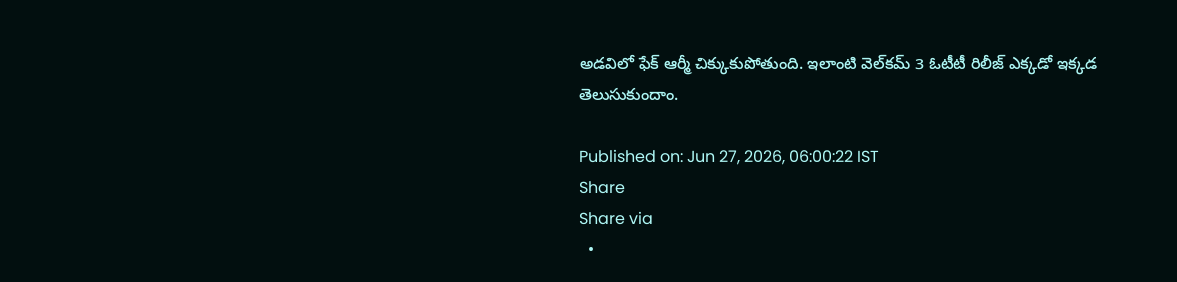అడవిలో ఫేక్ ఆర్మీ చిక్కుకుపోతుంది. ఇలాంటి వెల్‌కమ్ 3 ఓటీటీ రిలీజ్ ఎక్కడో ఇక్కడ తెలుసుకుందాం.

Published on: Jun 27, 2026, 06:00:22 IST
Share
Share via
  •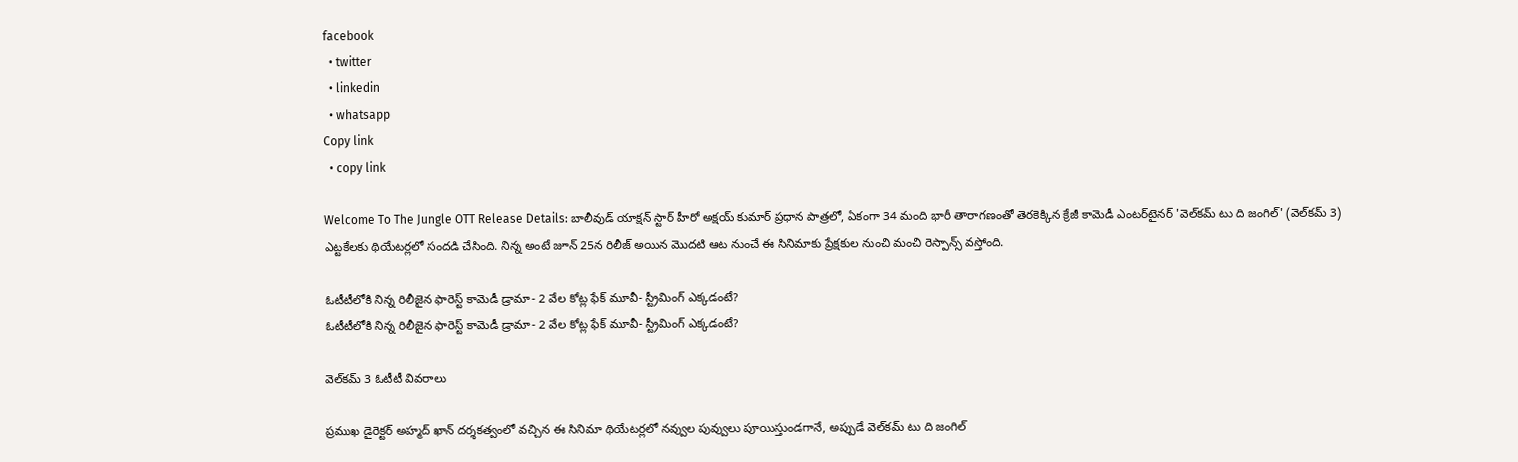facebook
  • twitter
  • linkedin
  • whatsapp
Copy link
  • copy link

Welcome To The Jungle OTT Release Details: బాలీవుడ్ యాక్షన్ స్టార్ హీరో అక్షయ్ కుమార్ ప్రధాన పాత్రలో, ఏకంగా 34 మంది భారీ తారాగణంతో తెరకెక్కిన క్రేజీ కామెడీ ఎంటర్‌టైనర్ 'వెల్‌కమ్ టు ది జంగిల్' (వెల్‌కమ్ 3) ఎట్టకేలకు థియేటర్లలో సందడి చేసింది. నిన్న అంటే జూన్ 25న రిలీజ్ అయిన మొదటి ఆట నుంచే ఈ సినిమాకు ప్రేక్షకుల నుంచి మంచి రెస్పాన్స్ వస్తోంది.

ఓటీటీలోకి నిన్న రిలీజైన ఫారెస్ట్ కామెడీ డ్రామా- 2 వేల కోట్ల ఫేక్ మూవీ- స్ట్రీమింగ్ ఎక్కడంటే?
ఓటీటీలోకి నిన్న రిలీజైన ఫారెస్ట్ కామెడీ డ్రామా- 2 వేల కోట్ల ఫేక్ మూవీ- స్ట్రీమింగ్ ఎక్కడంటే?

వెల్‌కమ్ 3 ఓటీటీ వివరాలు

ప్రముఖ డైరెక్టర్ అహ్మద్ ఖాన్ దర్శకత్వంలో వచ్చిన ఈ సినిమా థియేటర్లలో నవ్వుల పువ్వులు పూయిస్తుండగానే, అప్పుడే వెల్‌కమ్ టు ది జంగిల్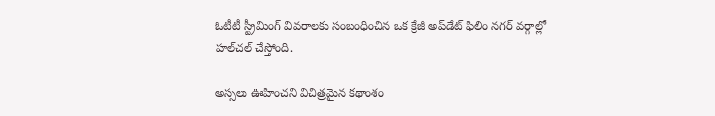ఓటీటీ స్ట్రీమింగ్ వివరాలకు సంబంధించిన ఒక క్రేజీ అప్‌డేట్ ఫిలిం నగర్ వర్గాల్లో హల్‌చల్ చేస్తోంది.

అస్సలు ఊహించని విచిత్రమైన కథాంశం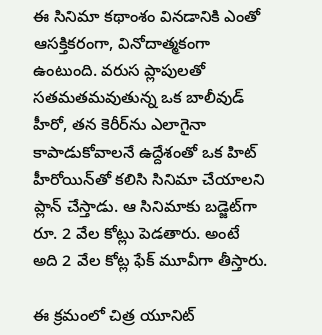ఈ సినిమా కథాంశం వినడానికి ఎంతో ఆసక్తికరంగా, వినోదాత్మకంగా ఉంటుంది. వరుస ప్లాపులతో సతమతమవుతున్న ఒక బాలీవుడ్ హీరో, తన కెరీర్‌ను ఎలాగైనా కాపాడుకోవాలనే ఉద్దేశంతో ఒక హిట్ హీరోయిన్‌తో కలిసి సినిమా చేయాలని ప్లాన్ చేస్తాడు. ఆ సినిమాకు బడ్జెట్‌గా రూ. 2 వేల కోట్లు పెడతారు. అంటే అది 2 వేల కోట్ల ఫేక్ మూవీగా తీస్తారు.

ఈ క్రమంలో చిత్ర యూనిట్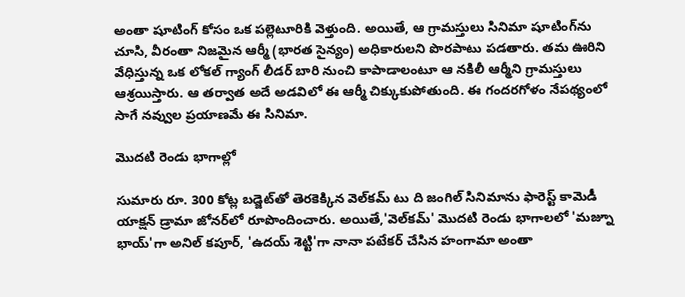అంతా షూటింగ్ కోసం ఒక పల్లెటూరికి వెళ్తుంది. అయితే, ఆ గ్రామస్తులు సినిమా షూటింగ్‌ను చూసి, వీరంతా నిజమైన ఆర్మీ (భారత సైన్యం) అధికారులని పొరపాటు పడతారు. తమ ఊరిని వేధిస్తున్న ఒక లోకల్ గ్యాంగ్ లీడర్ బారి నుంచి కాపాడాలంటూ ఆ నకిలీ ఆర్మీని గ్రామస్తులు ఆశ్రయిస్తారు. ఆ తర్వాత అదే అడవిలో ఈ ఆర్మీ చిక్కుకుపోతుంది. ఈ గందరగోళం నేపథ్యంలో సాగే నవ్వుల ప్రయాణమే ఈ సినిమా.

మొదటి రెండు భాగాల్లో

సుమారు రూ. 300 కోట్ల బడ్జెట్‌తో తెరకెక్కిన వెల్‌కమ్ టు ది జంగిల్ సినిమాను ఫారెస్ట్ కామెడీ యాక్షన్ డ్రామా జోనర్‌లో రూపొందించారు. అయితే,'వెల్‌కమ్' మొదటి రెండు భాగాలలో 'మజ్నూ భాయ్'గా అనిల్ కపూర్, 'ఉదయ్ శెట్టి'గా నానా పటేకర్ చేసిన హంగామా అంతా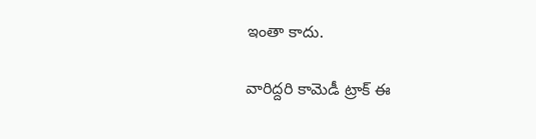ఇంతా కాదు.

వారిద్దరి కామెడీ ట్రాక్ ఈ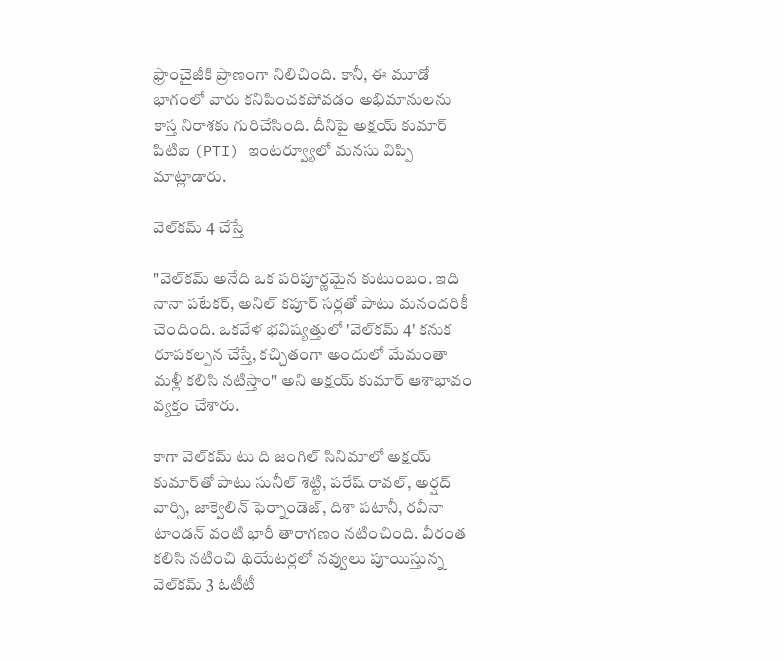ఫ్రాంచైజీకి ప్రాణంగా నిలిచింది. కానీ, ఈ మూడో భాగంలో వారు కనిపించకపోవడం అభిమానులను కాస్త నిరాశకు గురిచేసింది. దీనిపై అక్షయ్ కుమార్ పిటిఐ (PTI) ఇంటర్వ్యూలో మనసు విప్పి మాట్లాడారు.

వెల్‌కమ్ 4 చేస్తే

"వెల్‌కమ్ అనేది ఒక పరిపూర్ణమైన కుటుంబం. ఇది నానా పటేకర్, అనిల్ కపూర్ సర్లతో పాటు మనందరికీ చెందింది. ఒకవేళ భవిష్యత్తులో 'వెల్‌కమ్ 4' కనుక రూపకల్పన చేస్తే, కచ్చితంగా అందులో మేమంతా మళ్లీ కలిసి నటిస్తాం" అని అక్షయ్ కుమార్ ఆశాభావం వ్యక్తం చేశారు.

కాగా వెల్‌కమ్ టు ది జంగిల్ సినిమాలో అక్షయ్ కుమార్‌తో పాటు సునీల్ శెట్టి, పరేష్ రావల్, అర్షద్ వార్సి, జాక్వెలిన్ ఫెర్నాండెజ్, దిశా పటానీ, రవీనా టాండన్ వంటి భారీ తారాగణం నటించింది. వీరంత కలిసి నటించి థియేటర్లలో నవ్వులు పూయిస్తున్న వెల్‌కమ్ 3 ఓటీటీ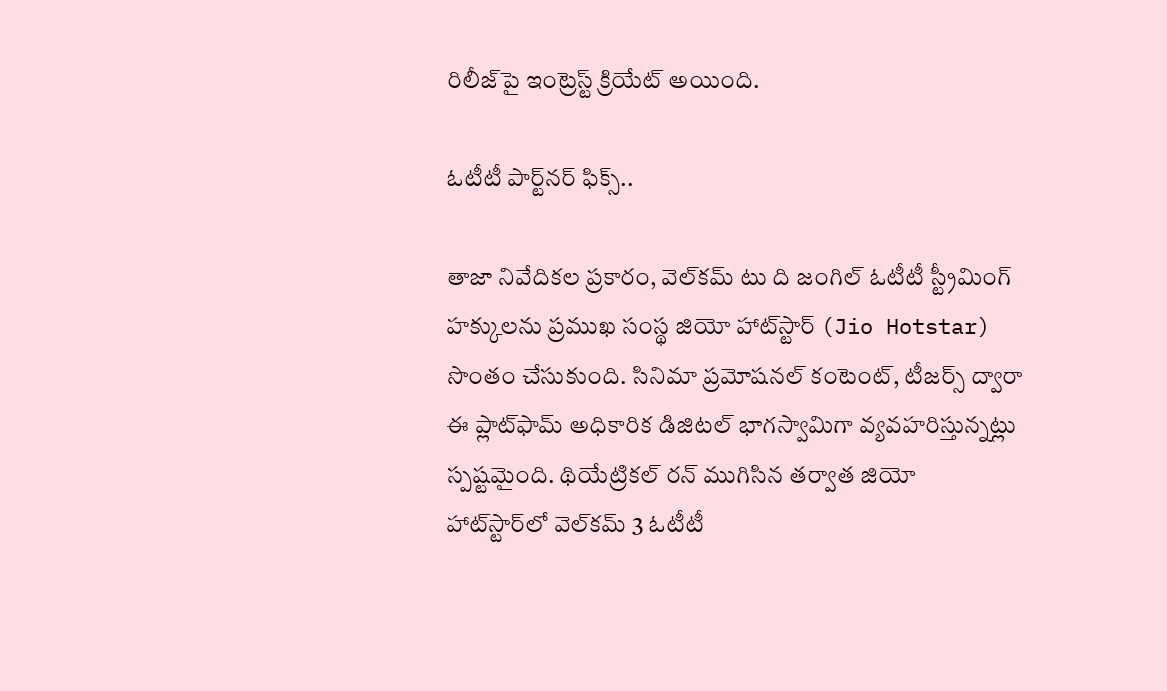రిలీజ్‌పై ఇంట్రెస్ట్ క్రియేట్ అయింది.

ఓటీటీ పార్ట్‌నర్ ఫిక్స్..

తాజా నివేదికల ప్రకారం, వెల్‌కమ్ టు ది జంగిల్ ఓటీటీ స్ట్రీమింగ్ హక్కులను ప్రముఖ సంస్థ జియో హాట్‌స్టార్ (Jio Hotstar) సొంతం చేసుకుంది. సినిమా ప్రమోషనల్ కంటెంట్, టీజర్స్ ద్వారా ఈ ప్లాట్‌ఫామ్ అధికారిక డిజిటల్ భాగస్వామిగా వ్యవహరిస్తున్నట్లు స్పష్టమైంది. థియేట్రికల్ రన్ ముగిసిన తర్వాత జియో హాట్‌స్టార్‌లో వెల్‌కమ్ 3 ఓటీటీ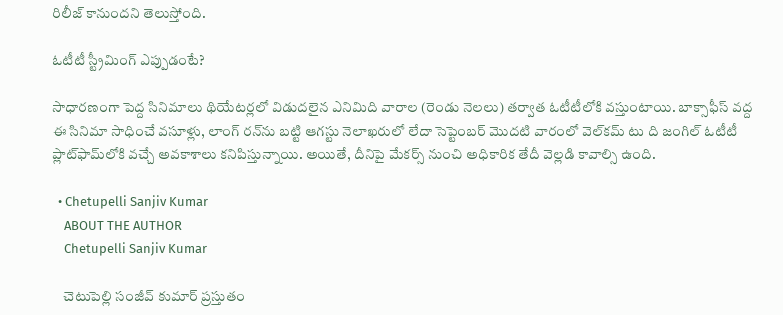రిలీజ్ కానుందని తెలుస్తోంది.

ఓటీటీ స్ట్రీమింగ్ ఎప్పుడంటే?

సాధారణంగా పెద్ద సినిమాలు థియేటర్లలో విడుదలైన ఎనిమిది వారాల (రెండు నెలలు) తర్వాత ఓటీటీలోకి వస్తుంటాయి. బాక్సాఫీస్ వద్ద ఈ సినిమా సాధించే వసూళ్లు, లాంగ్ రన్‌ను బట్టి ఆగస్టు నెలాఖరులో లేదా సెప్టెంబర్ మొదటి వారంలో వెల్‌కమ్ టు ది జంగిల్ ఓటీటీ ప్లాట్‌ఫామ్‌లోకి వచ్చే అవకాశాలు కనిపిస్తున్నాయి. అయితే, దీనిపై మేకర్స్ నుంచి అధికారిక తేదీ వెల్లడి కావాల్సి ఉంది.

  • Chetupelli Sanjiv Kumar
    ABOUT THE AUTHOR
    Chetupelli Sanjiv Kumar

    చెటుపెల్లి సంజీవ్ కుమార్ ప్రస్తుతం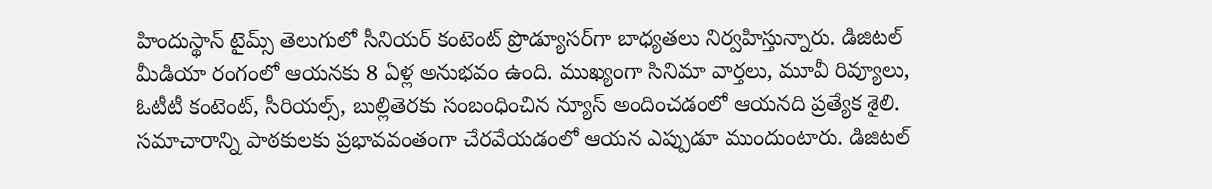హిందుస్థాన్ టైమ్స్ తెలుగులో సీనియర్ కంటెంట్ ప్రొడ్యూసర్‌గా బాధ్యతలు నిర్వహిస్తున్నారు. డిజిటల్ మీడియా రంగంలో ఆయనకు 8 ఏళ్ల అనుభవం ఉంది. ముఖ్యంగా సినిమా వార్తలు, మూవీ రివ్యూలు, ఓటీటీ కంటెంట్, సీరియల్స్, బుల్లితెరకు సంబంధించిన న్యూస్ అందించడంలో ఆయనది ప్రత్యేక శైలి. సమాచారాన్ని పాఠకులకు ప్రభావవంతంగా చేరవేయడంలో ఆయన ఎప్పుడూ ముందుంటారు. డిజిటల్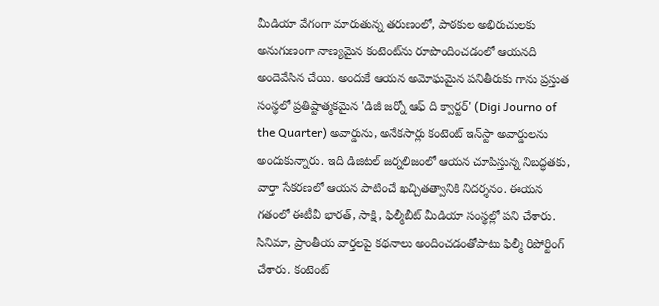మీడియా వేగంగా మారుతున్న తరుణంలో, పాఠకుల అభిరుచులకు అనుగుణంగా నాణ్యమైన కంటెంట్‌ను రూపొందించడంలో ఆయనది అందెవేసిన చేయి. అందుకే ఆయన అమోఘమైన పనితీరుకు గాను ప్రస్తుత సంస్థలో ప్రతిష్టాత్మకమైన 'డిజీ జర్నో ఆఫ్ ది క్వార్టర్' (Digi Journo of the Quarter) అవార్డును, అనేకసార్లు కంటెంట్ ఇన్‌స్టా అవార్డులను అందుకున్నారు. ఇది డిజిటల్ జర్నలిజంలో ఆయన చూపిస్తున్న నిబద్ధతకు, వార్తా సేకరణలో ఆయన పాటించే ఖచ్చితత్వానికి నిదర్శనం. ఈయన గతంలో ఈటీవీ భారత్, సాక్షి, ఫిల్మీబీట్ మీడియా సంస్థల్లో పని చేశారు. సినిమా, ప్రాంతీయ వార్తలపై కథనాలు అందించడంతోపాటు ఫిల్మీ రిపోర్టింగ్ చేశారు. కంటెంట్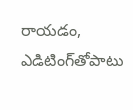రాయడం, ఎడిటింగ్‌తోపాటు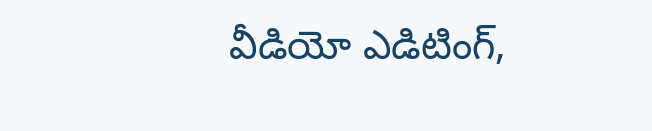వీడియో ఎడిటింగ్,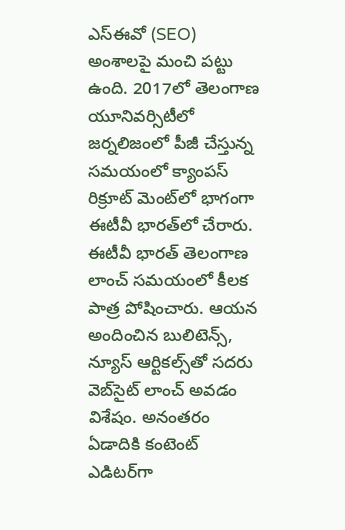ఎస్‌ఈవో (SEO) అంశాలపై మంచి పట్టు ఉంది. 2017లో తెలంగాణ యూనివర్సిటీలో జర్నలిజంలో పీజీ చేస్తున్న సమయంలో క్యాంపస్ రిక్రూట్ మెంట్‌లో భాగంగా ఈటీవీ భారత్‌లో చేరారు. ఈటీవీ భారత్ తెలంగాణ లాంచ్ సమయంలో కీలక పాత్ర పోషించారు. ఆయన అందించిన బులిటెన్స్, న్యూస్ ఆర్టికల్స్‌తో సదరు వెబ్‌సైట్ లాంచ్ అవడం విశేషం. అనంతరం ఏడాదికి కంటెంట్ ఎడిటర్‌గా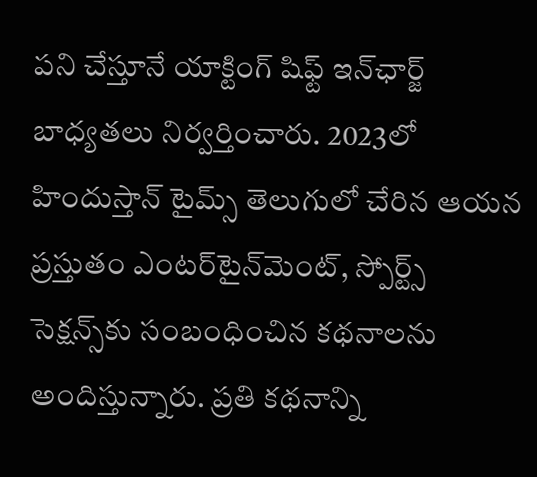పని చేస్తూనే యాక్టింగ్ షిఫ్ట్ ఇన్‌ఛార్జ్ బాధ్యతలు నిర్వర్తించారు. 2023లో హిందుస్తాన్ టైమ్స్ తెలుగులో చేరిన ఆయన ప్రస్తుతం ఎంటర్‌టైన్‌మెంట్, స్పోర్ట్స్ సెక్షన్స్‌కు సంబంధించిన కథనాలను అందిస్తున్నారు. ప్రతి కథనాన్ని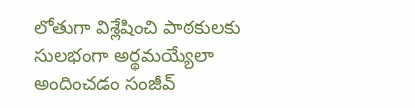లోతుగా విశ్లేషించి పాఠకులకు సులభంగా అర్థమయ్యేలా అందించడం సంజీవ్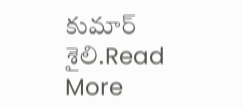కుమార్ శైలి.Read More